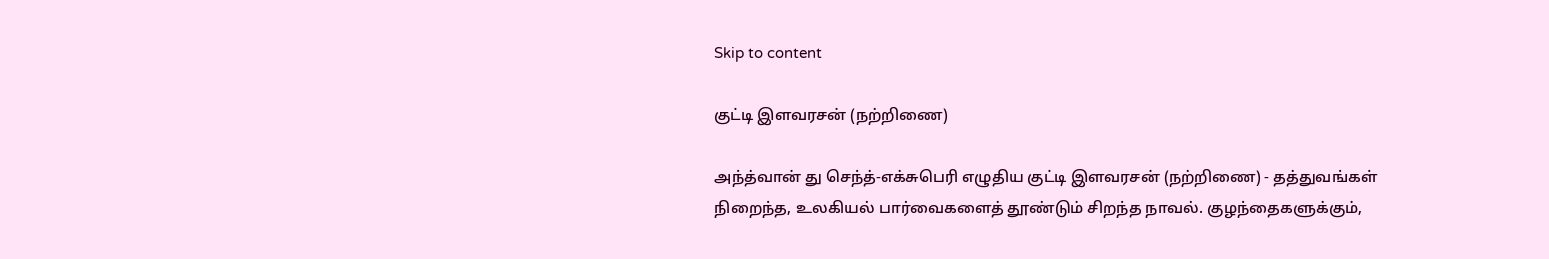Skip to content

குட்டி இளவரசன் (நற்றிணை)

அந்த்வான் து செந்த்-எக்சுபெரி எழுதிய குட்டி இளவரசன் (நற்றிணை) - தத்துவங்கள் நிறைந்த, உலகியல் பார்வைகளைத் தூண்டும் சிறந்த நாவல். குழந்தைகளுக்கும்,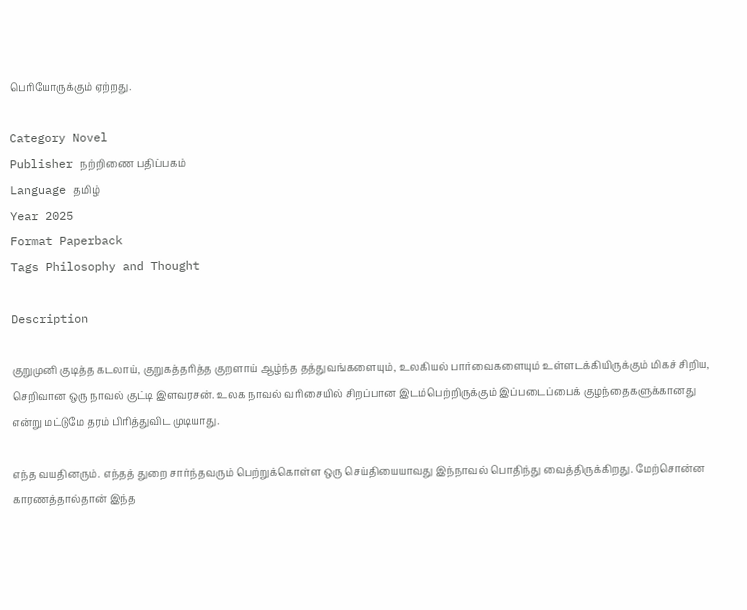பெரியோருக்கும் ஏற்றது.

Category Novel
Publisher நற்றிணை பதிப்பகம்
Language தமிழ்
Year 2025
Format Paperback
Tags Philosophy and Thought

Description

குறுமுனி குடித்த கடலாய், குறுகத்தரித்த குறளாய் ஆழ்ந்த தத்துவங்களையும், உலகியல் பார்வைகளையும் உள்ளடக்கியிருக்கும் மிகச் சிறிய, செறிவான ஒரு நாவல் குட்டி இளவரசன். உலக நாவல் வரிசையில் சிறப்பான இடம்பெற்றிருக்கும் இப்படைப்பைக் குழந்தைகளுக்கானது என்று மட்டுமே தரம் பிரித்துவிட முடியாது.

எந்த வயதினரும். எந்தத் துறை சார்ந்தவரும் பெற்றுக்கொள்ள ஒரு செய்தியையாவது இந்நாவல் பொதிந்து வைத்திருக்கிறது. மேற்சொன்ன காரணத்தால்தான் இந்த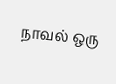நாவல் ஒரு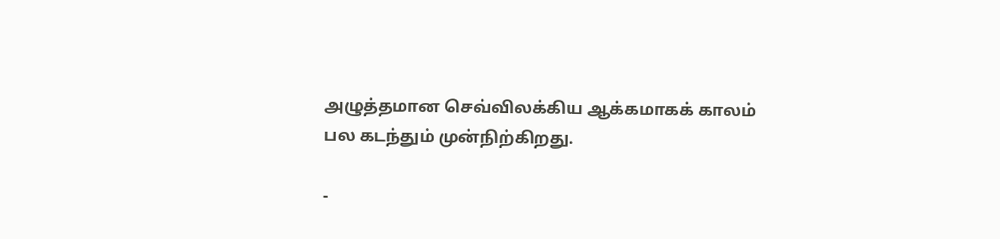அழுத்தமான செவ்விலக்கிய ஆக்கமாகக் காலம் பல கடந்தும் முன்நிற்கிறது.

-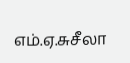எம்.ஏ.சுசீலா